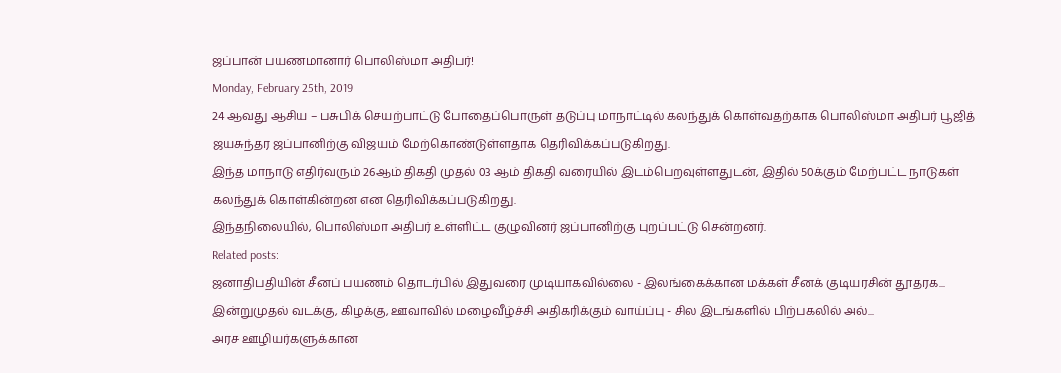ஜப்பான் பயணமானார் பொலிஸ்மா அதிபர்!
Monday, February 25th, 2019
24 ஆவது ஆசிய – பசுபிக் செயற்பாட்டு போதைப்பொருள் தடுப்பு மாநாட்டில் கலந்துக் கொள்வதற்காக பொலிஸ்மா அதிபர் பூஜித் ஜயசுந்தர ஜப்பானிற்கு விஜயம் மேற்கொண்டுள்ளதாக தெரிவிக்கப்படுகிறது.
இந்த மாநாடு எதிர்வரும் 26ஆம் திகதி முதல் 03 ஆம் திகதி வரையில் இடம்பெறவுள்ளதுடன், இதில் 50க்கும் மேற்பட்ட நாடுகள் கலந்துக் கொள்கின்றன என தெரிவிக்கப்படுகிறது.
இந்தநிலையில், பொலிஸ்மா அதிபர் உள்ளிட்ட குழுவினர் ஜப்பானிற்கு புறப்பட்டு சென்றனர்.
Related posts:
ஜனாதிபதியின் சீனப் பயணம் தொடர்பில் இதுவரை முடியாகவில்லை - இலங்கைக்கான மக்கள் சீனக் குடியரசின் தூதரக...
இன்றுமுதல் வடக்கு, கிழக்கு, ஊவாவில் மழைவீழ்ச்சி அதிகரிக்கும் வாய்ப்பு - சில இடங்களில் பிற்பகலில் அல்...
அரச ஊழியர்களுக்கான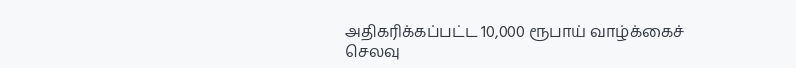அதிகரிக்கப்பட்ட 10,000 ரூபாய் வாழ்க்கைச் செலவு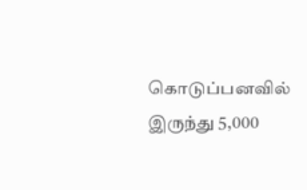கொடுப்பனவில் இருந்து 5,000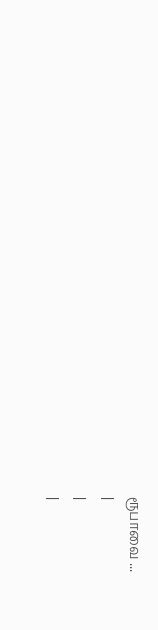ரூபாவை ...
|
|
|